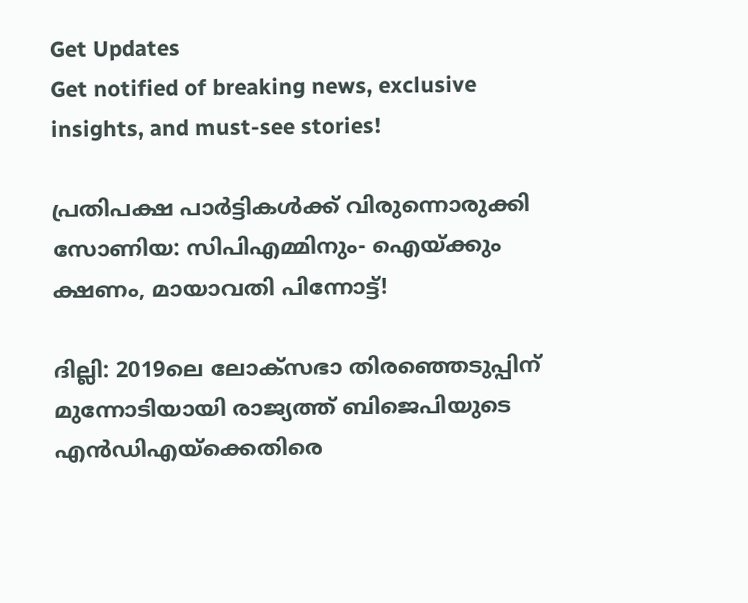Get Updates
Get notified of breaking news, exclusive insights, and must-see stories!

പ്രതിപക്ഷ പാര്‍ട്ടികള്‍ക്ക് വിരുന്നൊരുക്കി സോണിയ: സിപിഎമ്മിനും- ഐയ്ക്കും ക്ഷണം, മായാവതി പിന്നോട്ട്!

ദില്ലി: 2019ലെ ലോക്സഭാ തിരഞ്ഞെടുപ്പിന് മുന്നോടിയായി രാജ്യത്ത് ബിജെപിയുടെ എന്‍ഡിഎയ്ക്കെതിരെ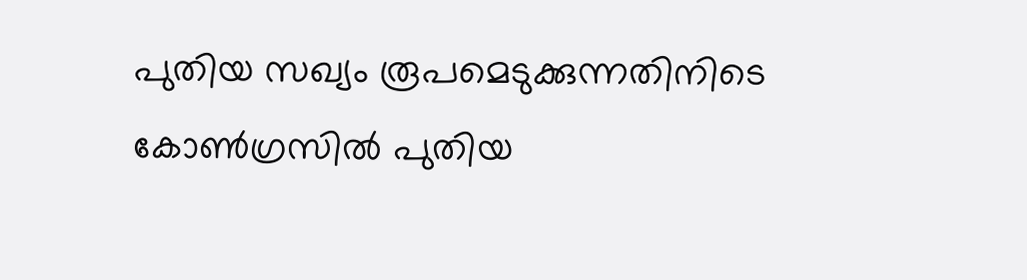പുതിയ സഖ്യം രൂപമെടുക്കുന്നതിനിടെ കോണ്‍ഗ്രസില്‍ പുതിയ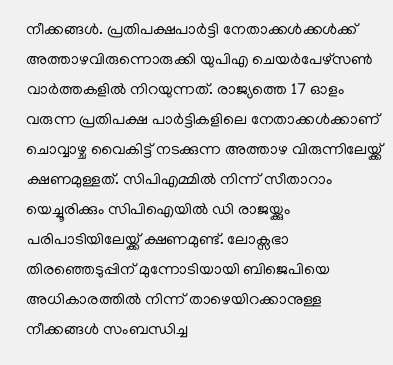നീക്കങ്ങള്‍. പ്രതിപക്ഷപാര്‍ട്ടി നേതാക്കള്‍ക്കള്‍ക്ക് അത്താഴവിരുന്നൊരുക്കി യുപിഎ ചെയര്‍പേഴ്സണ്‍ വാര്‍ത്തകളില്‍ നിറയുന്നത്. രാജ്യത്തെ 17 ഓളം വരുന്ന പ്രതിപക്ഷ പാര്‍ട്ടികളിലെ നേതാക്കള്‍ക്കാണ് ചൊവ്വാഴ്ച വൈകിട്ട് നടക്കുന്ന അത്താഴ വിരുന്നിലേയ്ക്ക് ക്ഷണമുള്ളത്. സിപിഎമ്മില്‍ നിന്ന് സീതാറാം യെച്ചൂരിക്കും സിപിഐയില്‍ ഡി രാജയ്ക്കും പരിപാടിയിലേയ്ക്ക് ക്ഷണമുണ്ട്. ലോക്സഭാ തിരഞ്ഞെടുപ്പിന് മുന്നോടിയായി ബിജെപിയെ അധികാരത്തില്‍ നിന്ന് താഴെയിറക്കാനുള്ള നീക്കങ്ങള്‍ സംബന്ധിച്ച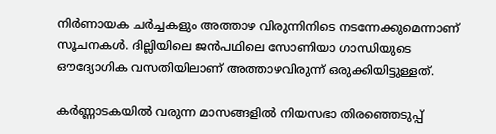നിര്‍ണായക ചര്‍ച്ചകളും അത്താഴ വിരുന്നിനിടെ നടന്നേക്കുമെന്നാണ് സൂചനകള്‍. ദില്ലിയിലെ ജന്‍പഥിലെ സോണിയാ ഗാന്ധിയുടെ ഔദ്യോഗിക വസതിയിലാണ് അത്താഴവിരുന്ന് ഒരുക്കിയിട്ടുള്ളത്.

കര്‍ണ്ണാടകയില്‍ വരുന്ന മാസങ്ങളില്‍ നിയസഭാ തിര‍ഞ്ഞെടുപ്പ്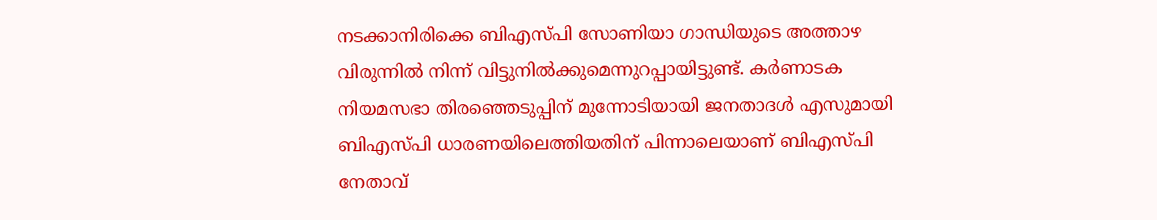നടക്കാനിരിക്കെ ബിഎസ്പി സോണിയാ ഗാന്ധിയുടെ അത്താഴ വിരുന്നില്‍ നിന്ന് വിട്ടുനില്‍ക്കുമെന്നുറപ്പായിട്ടുണ്ട്. കര്‍ണാടക നിയമസഭാ തിരഞ്ഞെടുപ്പിന് മുന്നോടിയായി ജനതാദള്‍ എസുമായി ബിഎസ്പി ധാരണയിലെത്തിയതിന് പിന്നാലെയാണ് ബിഎസ്പി നേതാവ്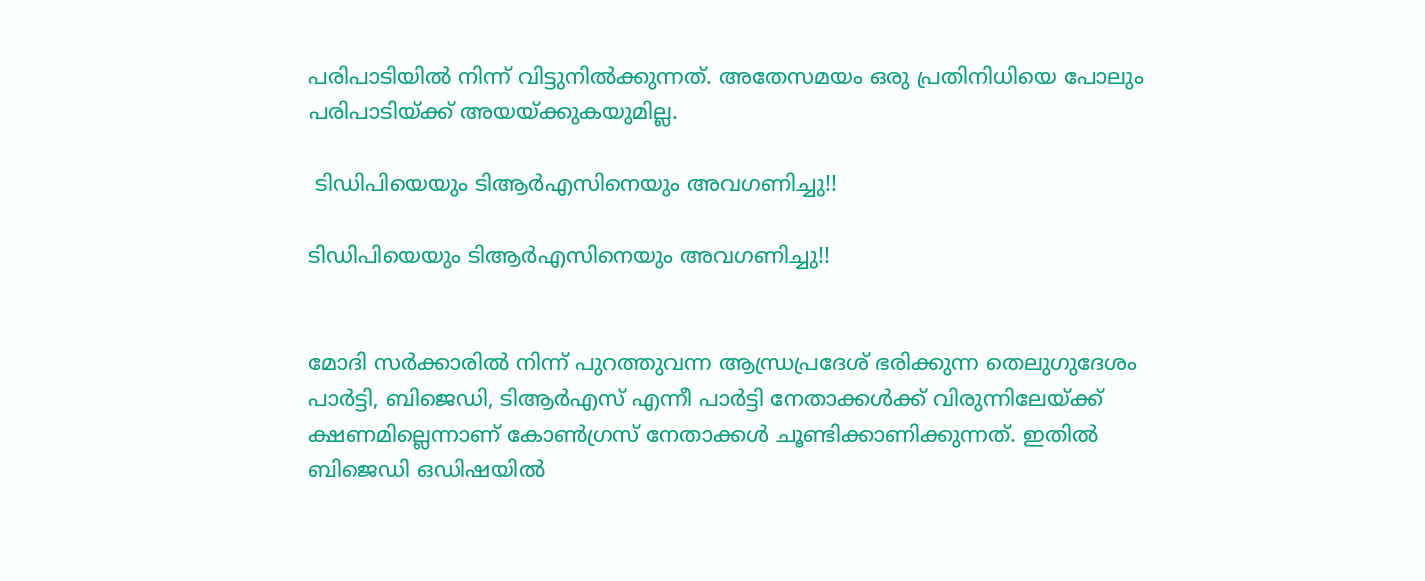പരിപാടിയില്‍ നിന്ന് വിട്ടുനില്‍ക്കുന്നത്. അതേസമയം ഒരു പ്രതിനിധിയെ പോലും പരിപാടിയ്ക്ക് അയയ്ക്കുകയുമില്ല.

 ടിഡിപിയെയും ടിആര്‍എസിനെയും അവഗണിച്ചു!!

ടിഡിപിയെയും ടിആര്‍എസിനെയും അവഗണിച്ചു!!


മോദി സര്‍ക്കാരില്‍ നിന്ന് പുറത്തുവന്ന ആന്ധ്രപ്രദേശ് ഭരിക്കുന്ന തെലുഗുദേശം പാര്‍ട്ടി, ബിജെഡി, ടിആര്‍എസ് എന്നീ പാര്‍ട്ടി നേതാക്കള്‍ക്ക് വിരുന്നിലേയ്ക്ക് ക്ഷണമില്ലെന്നാണ് കോണ്‍ഗ്രസ് നേതാക്കള്‍ ചൂണ്ടിക്കാണിക്കുന്നത്. ഇതില്‍ ബിജെഡി ഒഡിഷയില്‍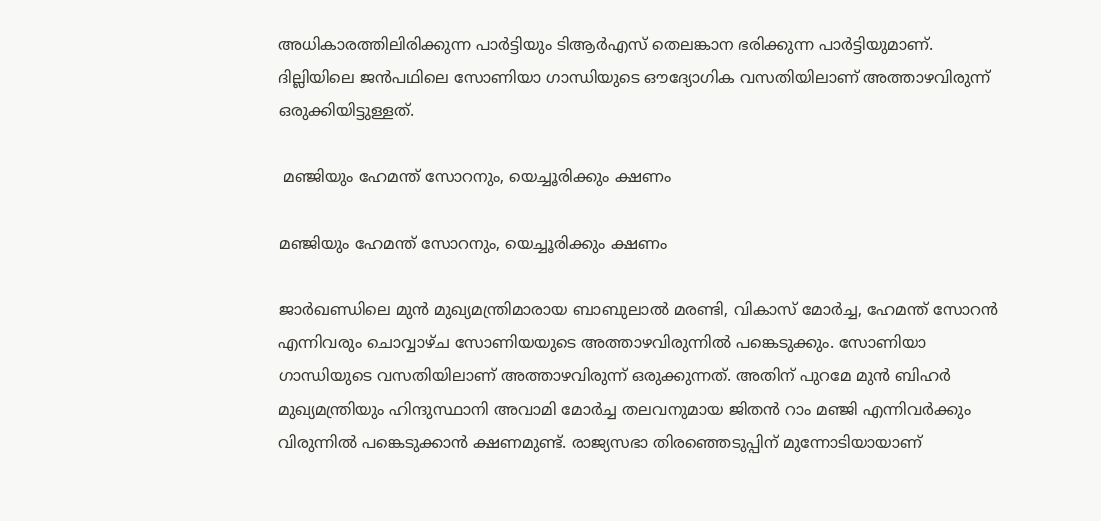അധികാരത്തിലിരിക്കുന്ന പാര്‍ട്ടിയും ടിആര്‍എസ് തെലങ്കാന ഭരിക്കുന്ന പാര്‍ട്ടിയുമാണ്. ദില്ലിയിലെ ജന്‍പഥിലെ സോണിയാ ഗാന്ധിയുടെ ഔദ്യോഗിക വസതിയിലാണ് അത്താഴവിരുന്ന് ഒരുക്കിയിട്ടുള്ളത്.

 മഞ്ജിയും ഹേമന്ത് സോറനും, യെച്ചൂരിക്കും ക്ഷണം

മഞ്ജിയും ഹേമന്ത് സോറനും, യെച്ചൂരിക്കും ക്ഷണം

ജാര്‍ഖണ്ഡിലെ മുന്‍ മുഖ്യമന്ത്രിമാരായ ബാബുലാല്‍ മരണ്ടി, വികാസ് മോര്‍ച്ച, ഹേമന്ത് സോറന്‍ എന്നിവരും ചൊവ്വാഴ്ച സോണിയയുടെ അത്താഴവിരുന്നില്‍ പങ്കെടുക്കും. സോണിയാ ഗാന്ധിയുടെ വസതിയിലാണ് അത്താഴവിരുന്ന് ഒരുക്കുന്നത്. അതിന് പുറമേ മുന്‍ ബിഹര്‍ മുഖ്യമന്ത്രിയും ഹിന്ദുസ്ഥാനി അവാമി മോര്‍ച്ച തലവനുമായ ജിതന്‍ റാം മഞ്ജി എന്നിവര്‍ക്കും വിരുന്നില്‍ പങ്കെടുക്കാന്‍ ക്ഷണമുണ്ട്. രാജ്യസഭാ തിരഞ്ഞെടുപ്പിന് മുന്നോടിയായാണ്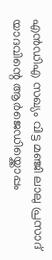എന്‍ഡിഎ സഖ്യം വിട്ട മഞ്ജി ലാലു പ്രസാദ് യാദവിന്റെ ആര്‍ജെഡിയ്ക്കൊപ്പം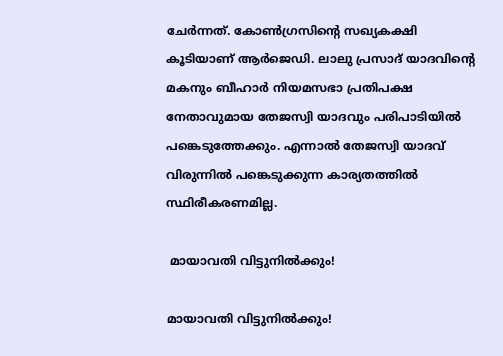ചേര്‍ന്നത്. കോണ്‍ഗ്രസിന്റെ സഖ്യകക്ഷി കൂടിയാണ് ആര്‍ജെഡി. ലാലു പ്രസാദ് യാദവിന്റെ മകനും ബീഹാര്‍ നിയമസഭാ പ്രതിപക്ഷ നേതാവുമായ തേജസ്വി യാദവും പരിപാടിയില്‍ പങ്കെടുത്തേക്കും. എന്നാല്‍ തേജസ്വി യാദവ് വിരുന്നില്‍ പങ്കെടുക്കുന്ന കാര്യതത്തില്‍ സ്ഥിരീകരണമില്ല.

 മായാവതി വിട്ടുനില്‍ക്കും!

മായാവതി വിട്ടുനില്‍ക്കും!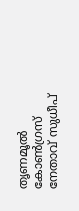തൃണമൂല്‍ കോണ്‍ഗ്രസ് നേതാവ് സുധീപ്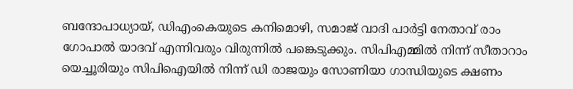ബന്ദോപാധ്യായ്, ഡിഎംകെയുടെ കനിമൊഴി, സമാജ് വാദി പാര്‍ട്ടി നേതാവ് രാം ഗോപാല്‍ യാദവ് എന്നിവരും വിരുന്നില്‍ പങ്കെടുക്കും. സിപിഎമ്മില്‍ നിന്ന് സീതാറാം യെച്ചൂരിയും സിപിഐയില്‍ നിന്ന് ഡി രാജയും സോണിയാ ഗാന്ധിയുടെ ക്ഷണം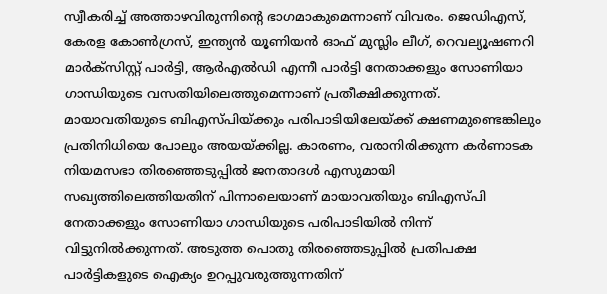സ്വീകരിച്ച് അത്താഴവിരുന്നിന്റെ ഭാഗമാകുമെന്നാണ് വിവരം. ജെഡിഎസ്, കേരള കോണ്‍ഗ്രസ്, ഇന്ത്യന്‍ യൂണിയന്‍ ഓഫ് മുസ്ലിം ലീഗ്, റെവല്യൂഷണറി മാര്‍ക്സിസ്റ്റ് പാര്‍ട്ടി, ആര്‍എല്‍ഡ‍ി എന്നീ പാര്‍ട്ടി നേതാക്കളും സോണിയാ ഗാന്ധിയുടെ വസതിയിലെത്തുമെന്നാണ് പ്രതീക്ഷിക്കുന്നത്. മായാവതിയുടെ ബിഎസ്പിയ്ക്കും പരിപാടിയിലേയ്ക്ക് ക്ഷണമുണ്ടെങ്കിലും പ്രതിനിധിയെ പോലും അയയ്ക്കില്ല. കാരണം, വരാനിരിക്കുന്ന കര്‍ണാടക നിയമസഭാ തിര‍ഞ്ഞെടുപ്പില്‍ ജനതാദള്‍ എസുമായി സഖ്യത്തിലെത്തിയതിന് പിന്നാലെയാണ് മായാവതിയും ബിഎസ്പി നേതാക്കളും സോണിയാ ഗാന്ധിയുടെ പരിപാടിയില്‍ നിന്ന് വിട്ടുനില്‍ക്കുന്നത്. അടുത്ത പൊതു തിരഞ്ഞെടുപ്പില്‍ പ്രതിപക്ഷ പാര്‍ട്ടികളുടെ ഐക്യം ഉറപ്പുവരുത്തുന്നതിന്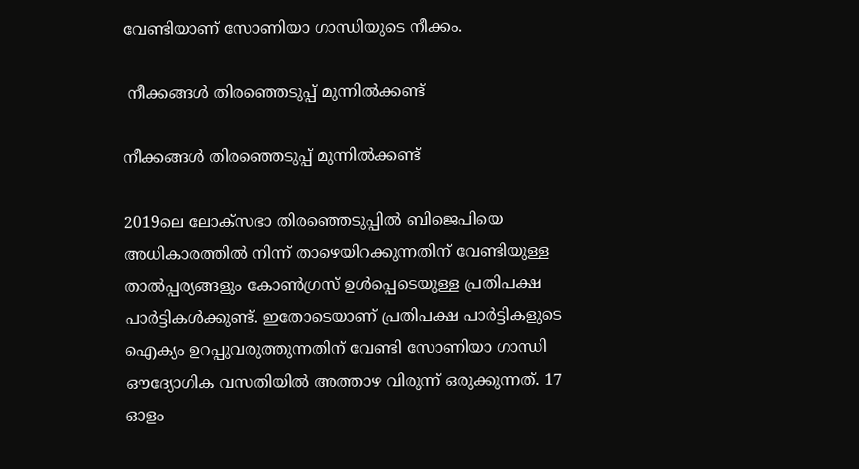വേണ്ടിയാണ് സോണിയാ ഗാന്ധിയുടെ നീക്കം.

 നീക്കങ്ങള്‍ തിരഞ്ഞെടുപ്പ് മുന്നില്‍ക്കണ്ട്

നീക്കങ്ങള്‍ തിരഞ്ഞെടുപ്പ് മുന്നില്‍ക്കണ്ട്

2019ലെ ലോക്സഭാ തിരഞ്ഞെടുപ്പില്‍ ബിജെപിയെ അധികാരത്തില്‍ നിന്ന് താഴെയിറക്കുന്നതിന് വേണ്ടിയുള്ള താല്‍പ്പര്യങ്ങളും കോണ്‍ഗ്രസ് ഉള്‍പ്പെടെയുള്ള പ്രതിപക്ഷ പാര്‍ട്ടികള്‍ക്കുണ്ട്. ഇതോടെയാണ് പ്രതിപക്ഷ പാര്‍ട്ടികളുടെ ഐക്യം ഉറപ്പുവരുത്തുന്നതിന് വേണ്ടി സോണിയാ ഗാന്ധി ഔദ്യോഗിക വസതിയില്‍ അത്താഴ വിരുന്ന് ഒരുക്കുന്നത്. 17 ഓളം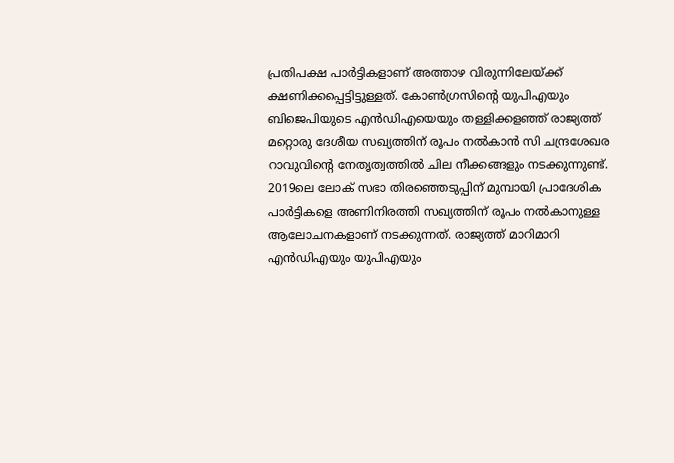പ്രതിപക്ഷ പാര്‍ട്ടികളാണ് അത്താഴ വിരുന്നിലേയ്ക്ക് ക്ഷണിക്കപ്പെട്ടിട്ടുള്ളത്. കോണ്‍ഗ്രസിന്റെ യുപിഎയും ബിജെപിയുടെ എന്‍ഡിഎയെയും തള്ളിക്കളഞ്ഞ് രാജ്യത്ത് മറ്റൊരു ദേശീയ സഖ്യത്തിന് രൂപം നല്‍കാന്‍ സി ചന്ദ്രശേഖര റാവുവിന്റെ നേതൃത്വത്തില്‍ ചില നീക്കങ്ങളും നടക്കുന്നുണ്ട്. 2019ലെ ലോക് സഭാ തിരഞ്ഞെടുപ്പിന് മുമ്പായി പ്രാദേശിക പാര്‍ട്ടികളെ അണിനിരത്തി സഖ്യത്തിന് രൂപം നല്‍കാനുള്ള ആലോചനകളാണ് നടക്കുന്നത്. രാജ്യത്ത് മാറിമാറി എന്‍ഡിഎയും യുപിഎയും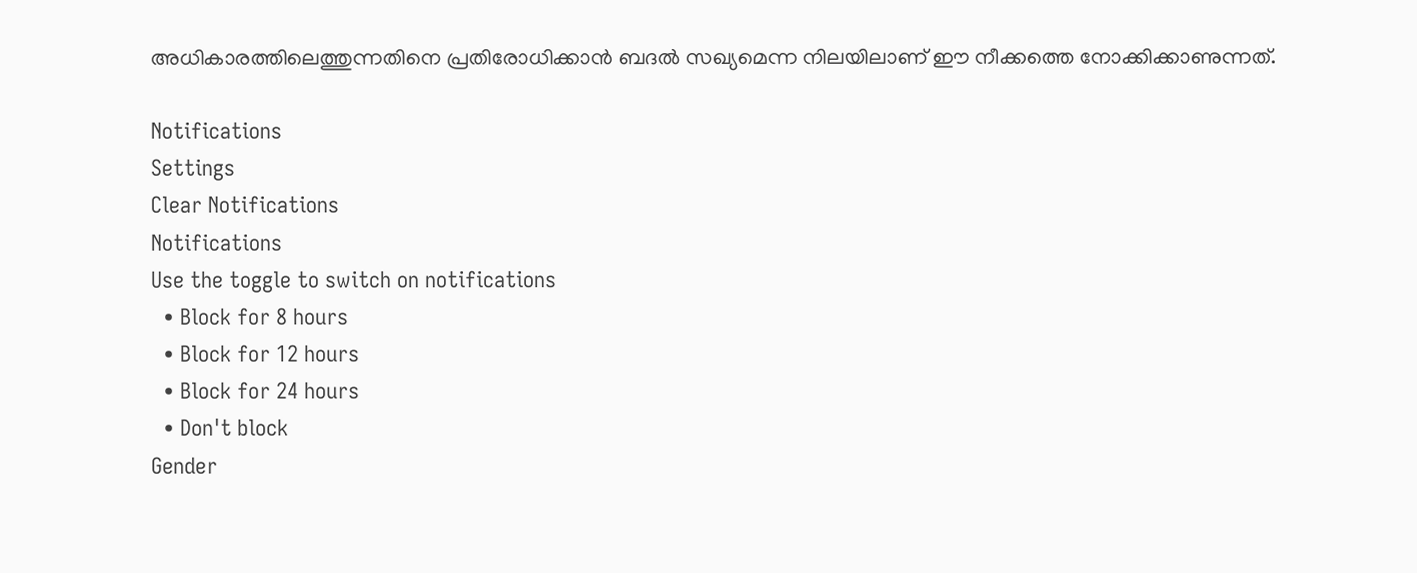അധികാരത്തിലെത്തുന്നതിനെ പ്രതിരോധിക്കാന്‍ ബദല്‍ സഖ്യമെന്ന നിലയിലാണ് ഈ നീക്കത്തെ നോക്കിക്കാണുന്നത്.

Notifications
Settings
Clear Notifications
Notifications
Use the toggle to switch on notifications
  • Block for 8 hours
  • Block for 12 hours
  • Block for 24 hours
  • Don't block
Gender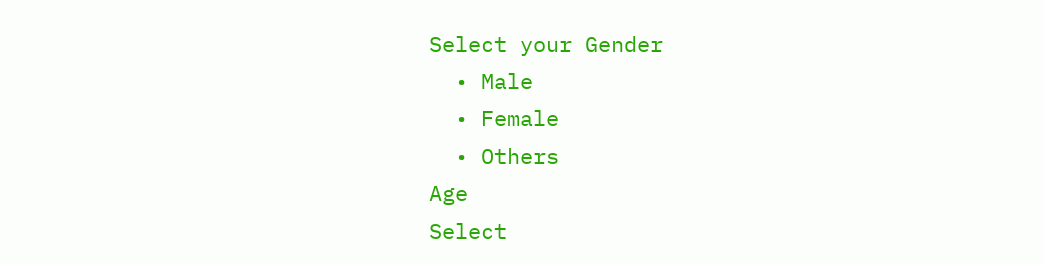Select your Gender
  • Male
  • Female
  • Others
Age
Select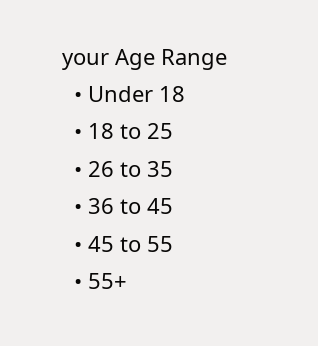your Age Range
  • Under 18
  • 18 to 25
  • 26 to 35
  • 36 to 45
  • 45 to 55
  • 55+